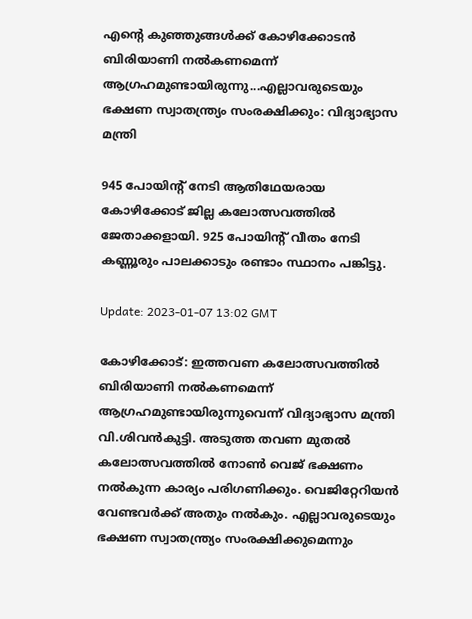എന്റെ കുഞ്ഞുങ്ങൾക്ക് കോഴിക്കോടൻ ബിരിയാണി നൽകണമെന്ന് ആഗ്രഹമുണ്ടായിരുന്നു...എല്ലാവരുടെയും ഭക്ഷണ സ്വാതന്ത്ര്യം സംരക്ഷിക്കും: വിദ്യാഭ്യാസ മന്ത്രി

945 പോയിന്റ് നേടി ആതിഥേയരായ കോഴിക്കോട് ജില്ല കലോത്സവത്തിൽ ജേതാക്കളായി. 925 പോയിന്റ് വീതം നേടി കണ്ണൂരും പാലക്കാടും രണ്ടാം സ്ഥാനം പങ്കിട്ടു.

Update: 2023-01-07 13:02 GMT

കോഴിക്കോട്: ഇത്തവണ കലോത്സവത്തിൽ ബിരിയാണി നൽകണമെന്ന് ആഗ്രഹമുണ്ടായിരുന്നുവെന്ന് വിദ്യാഭ്യാസ മന്ത്രി വി.ശിവൻകുട്ടി. അടുത്ത തവണ മുതൽ കലോത്സവത്തിൽ നോൺ വെജ് ഭക്ഷണം നൽകുന്ന കാര്യം പരിഗണിക്കും. വെജിറ്റേറിയൻ വേണ്ടവർക്ക് അതും നൽകും. എല്ലാവരുടെയും ഭക്ഷണ സ്വാതന്ത്ര്യം സംരക്ഷിക്കുമെന്നും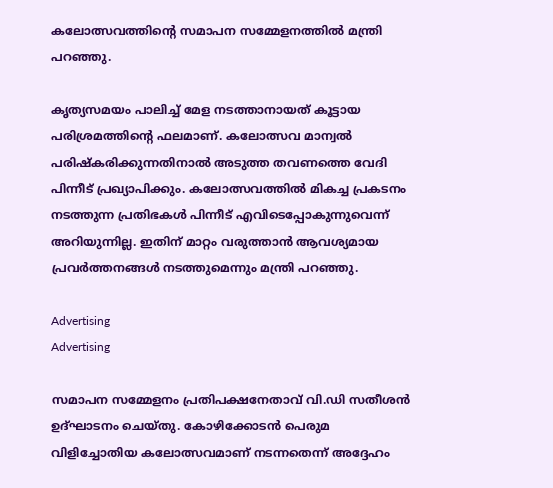കലോത്സവത്തിന്റെ സമാപന സമ്മേളനത്തിൽ മന്ത്രി പറഞ്ഞു.

കൃത്യസമയം പാലിച്ച് മേള നടത്താനായത് കൂട്ടായ പരിശ്രമത്തിന്റെ ഫലമാണ്. കലോത്സവ മാന്വൽ പരിഷ്‌കരിക്കുന്നതിനാൽ അടുത്ത തവണത്തെ വേദി പിന്നീട് പ്രഖ്യാപിക്കും. കലോത്സവത്തിൽ മികച്ച പ്രകടനം നടത്തുന്ന പ്രതിഭകൾ പിന്നീട് എവിടെപ്പോകുന്നുവെന്ന് അറിയുന്നില്ല. ഇതിന് മാറ്റം വരുത്താൻ ആവശ്യമായ പ്രവർത്തനങ്ങൾ നടത്തുമെന്നും മന്ത്രി പറഞ്ഞു.

Advertising
Advertising

സമാപന സമ്മേളനം പ്രതിപക്ഷനേതാവ് വി.ഡി സതീശൻ ഉദ്ഘാടനം ചെയ്തു. കോഴിക്കോടൻ പെരുമ വിളിച്ചോതിയ കലോത്സവമാണ് നടന്നതെന്ന് അദ്ദേഹം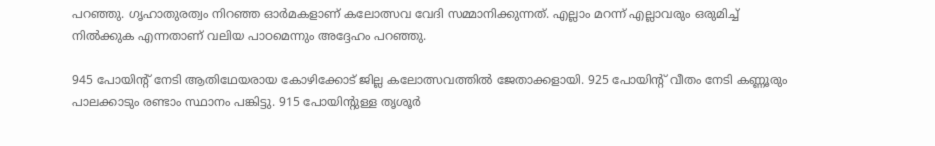പറഞ്ഞു. ഗൃഹാതുരത്വം നിറഞ്ഞ ഓർമകളാണ് കലോത്സവ വേദി സമ്മാനിക്കുന്നത്. എല്ലാം മറന്ന് എല്ലാവരും ഒരുമിച്ച് നിൽക്കുക എന്നതാണ് വലിയ പാഠമെന്നും അദ്ദേഹം പറഞ്ഞു.

945 പോയിന്റ് നേടി ആതിഥേയരായ കോഴിക്കോട് ജില്ല കലോത്സവത്തിൽ ജേതാക്കളായി. 925 പോയിന്റ് വീതം നേടി കണ്ണൂരും പാലക്കാടും രണ്ടാം സ്ഥാനം പങ്കിട്ടു. 915 പോയിന്റുള്ള തൃശൂർ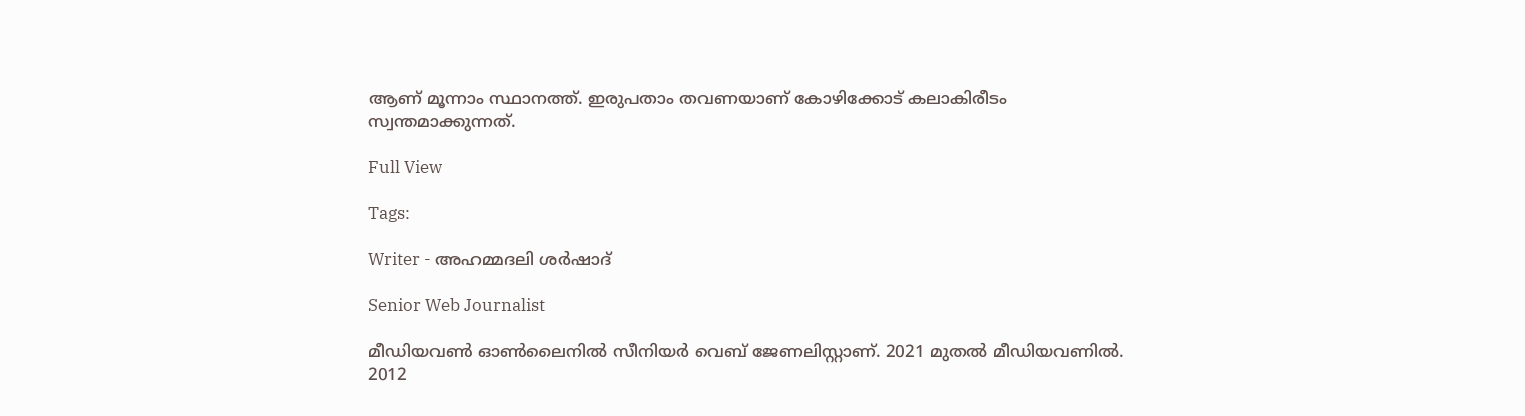ആണ് മൂന്നാം സ്ഥാനത്ത്. ഇരുപതാം തവണയാണ് കോഴിക്കോട് കലാകിരീടം സ്വന്തമാക്കുന്നത്.

Full View

Tags:

Writer - അഹമ്മദലി ശര്‍ഷാദ്

Senior Web Journalist

മീഡിയവൺ ഓൺലൈനിൽ സീനിയർ വെബ് ജേണലിസ്റ്റാണ്. 2021 മുതൽ മീഡിയവണിൽ. 2012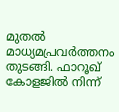മുതൽ മാധ്യമപ്രവർത്തനം തുടങ്ങി. ഫാറൂഖ് കോളജിൽ നിന്ന്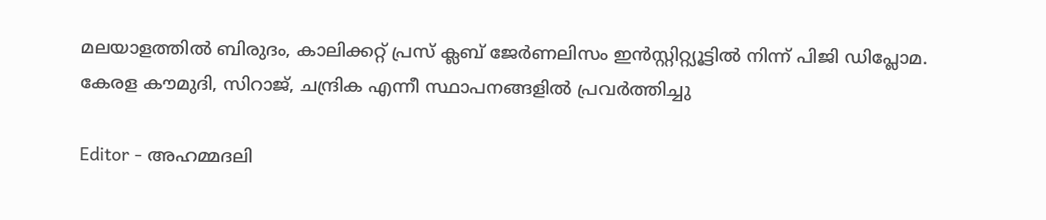മലയാളത്തിൽ ബിരുദം, കാലിക്കറ്റ് പ്രസ് ക്ലബ് ജേർണലിസം ഇൻസ്റ്റിറ്റ്യൂട്ടിൽ നിന്ന് പിജി ഡിപ്ലോമ. കേരള കൗമുദി, സിറാജ്, ചന്ദ്രിക എന്നീ സ്ഥാപനങ്ങളിൽ പ്രവർത്തിച്ചു

Editor - അഹമ്മദലി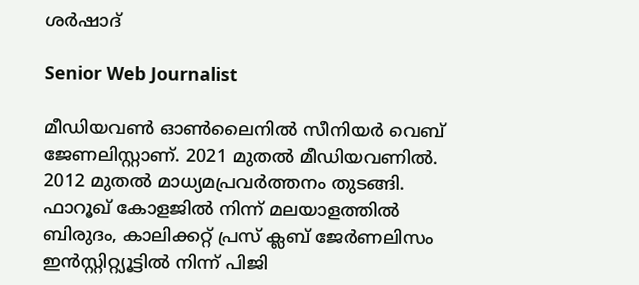ശര്‍ഷാദ്

Senior Web Journalist

മീഡിയവൺ ഓൺലൈനിൽ സീനിയർ വെബ് ജേണലിസ്റ്റാണ്. 2021 മുതൽ മീഡിയവണിൽ. 2012 മുതൽ മാധ്യമപ്രവർത്തനം തുടങ്ങി. ഫാറൂഖ് കോളജിൽ നിന്ന് മലയാളത്തിൽ ബിരുദം, കാലിക്കറ്റ് പ്രസ് ക്ലബ് ജേർണലിസം ഇൻസ്റ്റിറ്റ്യൂട്ടിൽ നിന്ന് പിജി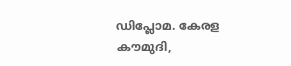ഡിപ്ലോമ. കേരള കൗമുദി,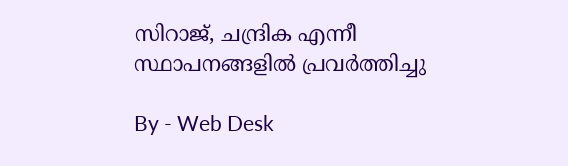സിറാജ്, ചന്ദ്രിക എന്നീ സ്ഥാപനങ്ങളിൽ പ്രവർത്തിച്ചു

By - Web Desk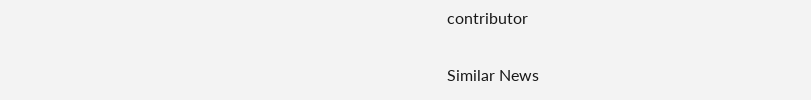contributor

Similar News